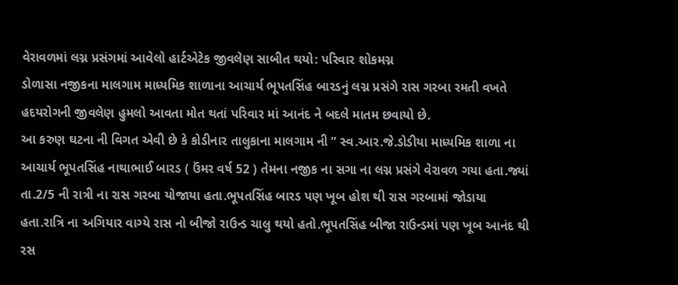વેરાવળમાં લગ્ન પ્રસંગમાં આવેલો હાર્ટએટેક જીવલેણ સાબીત થયો: પરિવાર શોકમગ્ન
ડોળાસા નજીકના માલગામ માધ્યમિક શાળાના આચાર્ય ભૂપતસિંહ બારડનું લગ્ન પ્રસંગે રાસ ગરબા રમતી વખતે હદયરોગની જીવલેણ હુમલો આવતા મોત થતાં પરિવાર માં આનંદ ને બદલે માતમ છવાયો છે.
આ કરુણ ઘટના ની વિગત એવી છે કે કોડીનાર તાલુકાના માલગામ ની ” સ્વ.આર.જે.ડોડીયા માધ્યમિક શાળા ના આચાર્ય ભૂપતસિંહ નાથાભાઈ બારડ ( ઉંમર વર્ષ 52 ) તેમના નજીક ના સગા ના લગ્ન પ્રસંગે વેરાવળ ગયા હતા.જ્યાં તા.2/5 ની રાત્રી ના રાસ ગરબા યોજાયા હતા.ભૂપતસિંહ બારડ પણ ખૂબ હોશ થી રાસ ગરબામાં જોડાયા હતા.રાત્રિ ના અગિયાર વાગ્યે રાસ નો બીજો રાઉન્ડ ચાલુ થયો હતો.ભૂપતસિંહ બીજા રાઉન્ડમાં પણ ખૂબ આનંદ થી રસ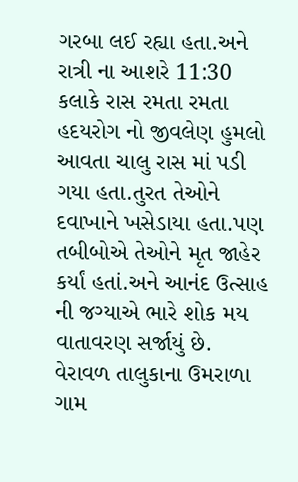ગરબા લઈ રહ્યા હતા.અને રાત્રી ના આશરે 11:30 કલાકે રાસ રમતા રમતા હદયરોગ નો જીવલેણ હુમલો આવતા ચાલુ રાસ માં પડી ગયા હતા.તુરત તેઓને દવાખાને ખસેડાયા હતા.પણ તબીબોએ તેઓને મૃત જાહેર કર્યાં હતાં.અને આનંદ ઉત્સાહ ની જગ્યાએ ભારે શોક મય વાતાવરણ સર્જાયું છે.
વેરાવળ તાલુકાના ઉમરાળા ગામ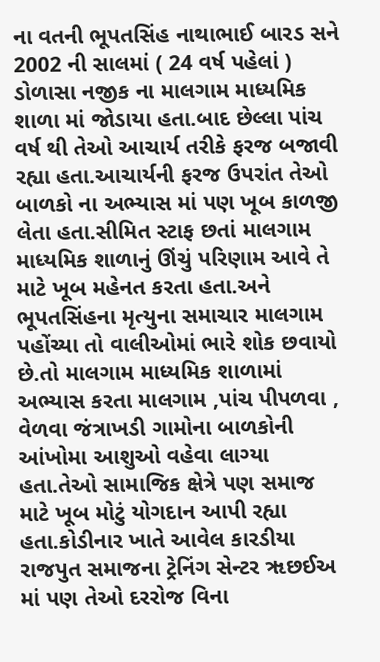ના વતની ભૂપતસિંહ નાથાભાઈ બારડ સને 2002 ની સાલમાં ( 24 વર્ષ પહેલાં ) ડોળાસા નજીક ના માલગામ માધ્યમિક શાળા માં જોડાયા હતા.બાદ છેલ્લા પાંચ વર્ષ થી તેઓ આચાર્ય તરીકે ફરજ બજાવી રહ્યા હતા.આચાર્યની ફરજ ઉપરાંત તેઓ બાળકો ના અભ્યાસ માં પણ ખૂબ કાળજી લેતા હતા.સીમિત સ્ટાફ છતાં માલગામ માધ્યમિક શાળાનું ઊંચું પરિણામ આવે તે માટે ખૂબ મહેનત કરતા હતા.અને ભૂપતસિંહના મૃત્યુના સમાચાર માલગામ પહોંચ્યા તો વાલીઓમાં ભારે શોક છવાયો છે.તો માલગામ માધ્યમિક શાળામાં અભ્યાસ કરતા માલગામ ,પાંચ પીપળવા , વેળવા જંત્રાખડી ગામોના બાળકોની આંખોમા આશુઓ વહેવા લાગ્યા હતા.તેઓ સામાજિક ક્ષેત્રે પણ સમાજ માટે ખૂબ મોટું યોગદાન આપી રહ્યા હતા.કોડીનાર ખાતે આવેલ કારડીયા રાજપુત સમાજના ટ્રેનિંગ સેન્ટર ૠછઈઅ માં પણ તેઓ દરરોજ વિના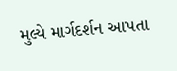મુલ્યે માર્ગદર્શન આપતા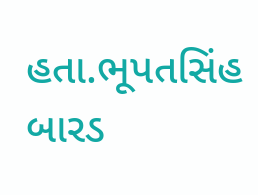હતા.ભૂપતસિંહ બારડ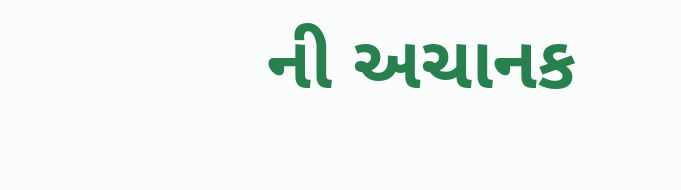ની અચાનક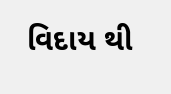વિદાય થી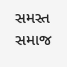સમસ્ત સમાજ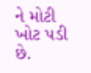ને મોટી ખોટ પડી છે.